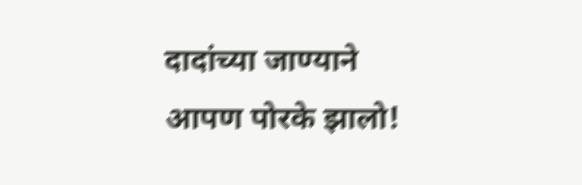दादांच्या जाण्याने आपण पोरके झालो!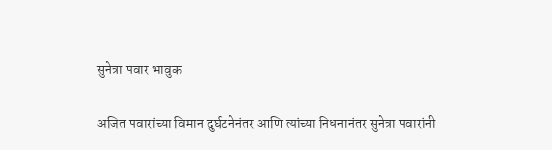सुनेत्रा पवार भावुक

अजित पवारांच्या विमान दुर्घटनेनंतर आणि त्यांच्या निधनानंतर सुनेत्रा पवारांनी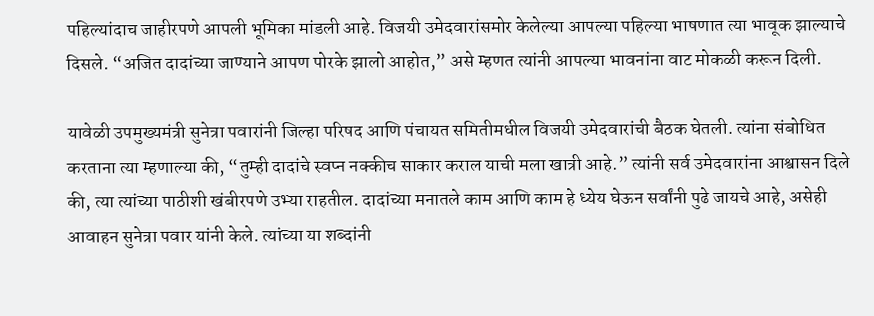पहिल्यांदाच जाहीरपणे आपली भूमिका मांडली आहे. विजयी उमेदवारांसमोर केलेल्या आपल्या पहिल्या भाषणात त्या भावूक झाल्याचे दिसले. “अजित दादांच्या जाण्याने आपण पोरके झालो आहोत,” असे म्हणत त्यांनी आपल्या भावनांना वाट मोकळी करून दिली.

यावेळी उपमुख्यमंत्री सुनेत्रा पवारांनी जिल्हा परिषद आणि पंचायत समितीमधील विजयी उमेदवारांची बैठक घेतली. त्यांना संबोधित करताना त्या म्हणाल्या की, “तुम्ही दादांचे स्वप्न नक्कीच साकार कराल याची मला खात्री आहे.” त्यांनी सर्व उमेदवारांना आश्वासन दिले की, त्या त्यांच्या पाठीशी खंबीरपणे उभ्या राहतील. दादांच्या मनातले काम आणि काम हे ध्येय घेऊन सर्वांनी पुढे जायचे आहे, असेही आवाहन सुनेत्रा पवार यांनी केले. त्यांच्या या शब्दांनी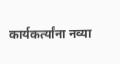कार्यकर्त्यांना नव्या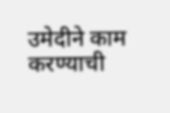उमेदीने काम करण्याची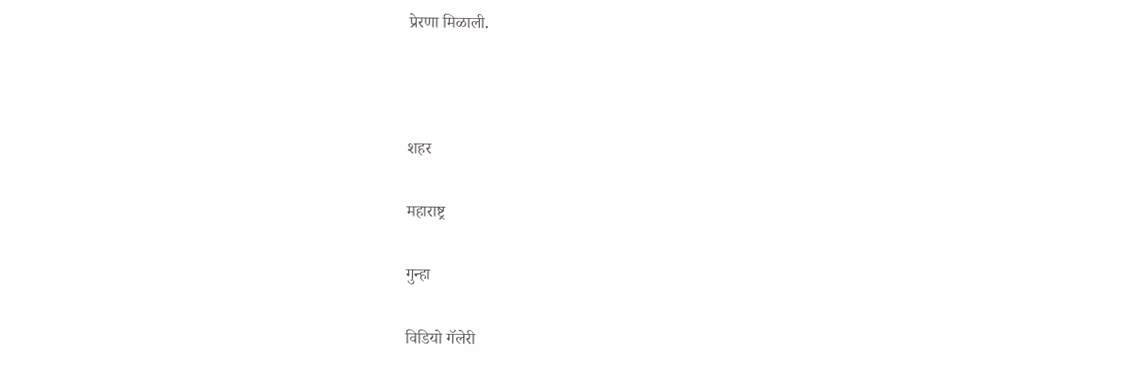प्रेरणा मिळाली.



शहर

महाराष्ट्र

गुन्हा

विडियो गॅलेरी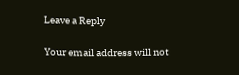Leave a Reply

Your email address will not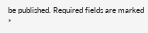be published. Required fields are marked *